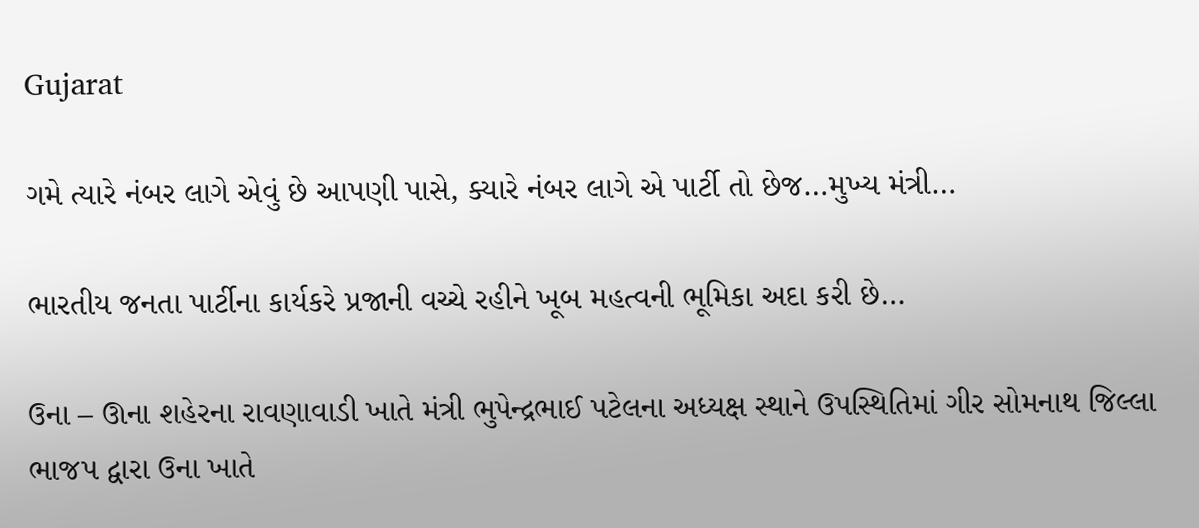Gujarat

ગમે ત્યારે નંબર લાગે એવું છે આપણી પાસે, ક્યારે નંબર લાગે એ પાર્ટી તો છેજ…મુખ્ય મંત્રી…

ભારતીય જનતા પાર્ટીના કાર્યકરે પ્રજાની વચ્ચે રહીને ખૂબ મહત્વની ભૂમિકા અદા કરી છે…

ઉના – ઊના શહેરના રાવણાવાડી ખાતે મંત્રી ભુપેન્દ્રભાઈ પટેલના અધ્યક્ષ સ્થાને ઉપસ્થિતિમાં ગીર સોમનાથ જિલ્લા ભાજપ દ્વારા ઉના ખાતે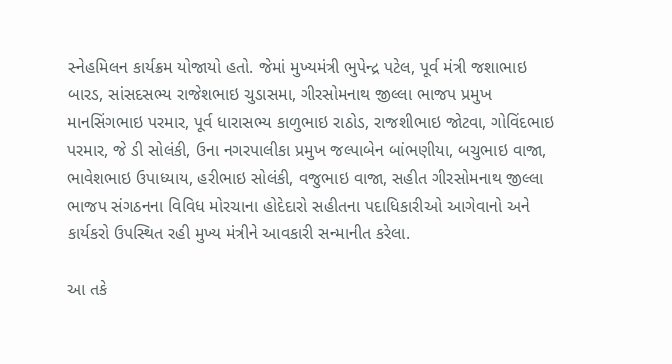સ્નેહમિલન કાર્યક્રમ યોજાયો હતો. જેમાં મુખ્યમંત્રી ભુપેન્દ્ર પટેલ, પૂર્વ મંત્રી જશાભાઇ બારડ, સાંસદસભ્ય રાજેશભાઇ ચુડાસમા, ગીરસોમનાથ જીલ્લા ભાજપ પ્રમુખ માનસિંગભાઇ પરમાર, પૂર્વ ધારાસભ્ય કાળુભાઇ રાઠોડ, રાજશીભાઇ જોટવા, ગોવિંદભાઇ પરમાર, જે ડી સોલંકી, ઉના નગરપાલીકા પ્રમુખ જલ્પાબેન બાંભણીયા, બચુભાઇ વાજા, ભાવેશભાઇ ઉપાધ્યાય, હરીભાઇ સોલંકી, વજુભાઇ વાજા, સહીત ગીરસોમનાથ જીલ્લા ભાજપ સંગઠનના વિવિધ મોરચાના હોદેદારો સહીતના પદાધિકારીઓ આગેવાનો અને કાર્યકરો ઉપસ્થિત રહી મુખ્ય મંત્રીને આવકારી સન્માનીત કરેલા.

આ તકે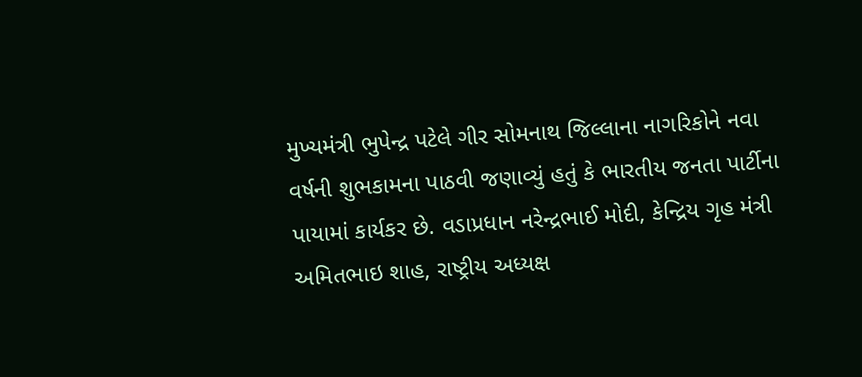મુખ્યમંત્રી ભુપેન્દ્ર પટેલે ગીર સોમનાથ જિલ્લાના નાગરિકોને નવા વર્ષની શુભકામના પાઠવી જણાવ્યું હતું કે ભારતીય જનતા પાર્ટીના પાયામાં કાર્યકર છે. વડાપ્રધાન નરેન્દ્રભાઈ મોદી, કેન્દ્રિય ગૃહ મંત્રી અમિતભાઇ શાહ, રાષ્ટ્રીય અધ્યક્ષ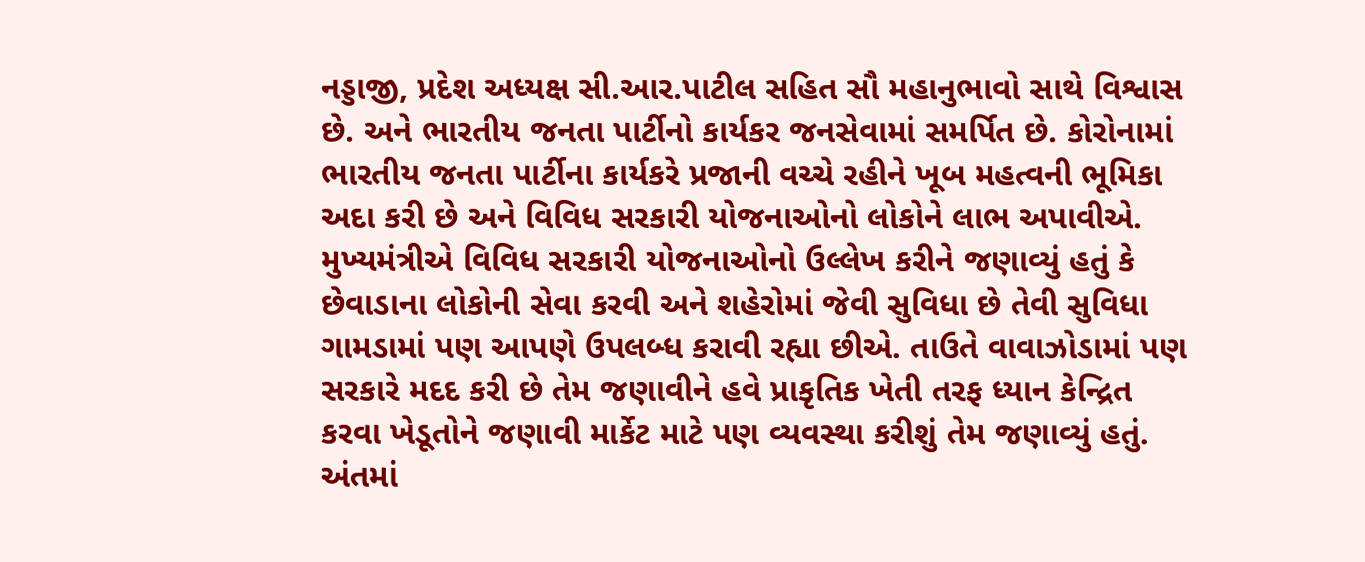નડ્ડાજી, પ્રદેશ અધ્યક્ષ સી.આર.પાટીલ સહિત સૌ મહાનુભાવો સાથે વિશ્વાસ છે. અને ભારતીય જનતા પાર્ટીનો કાર્યકર જનસેવામાં સમર્પિત છે. કોરોનામાં ભારતીય જનતા પાર્ટીના કાર્યકરે પ્રજાની વચ્ચે રહીને ખૂબ મહત્વની ભૂમિકા અદા કરી છે અને વિવિધ સરકારી યોજનાઓનો લોકોને લાભ અપાવીએ. મુખ્યમંત્રીએ વિવિધ સરકારી યોજનાઓનો ઉલ્લેખ કરીને જણાવ્યું હતું કે છેવાડાના લોકોની સેવા કરવી અને શહેરોમાં જેવી સુવિધા છે તેવી સુવિધા ગામડામાં પણ આપણે ઉપલબ્ધ કરાવી રહ્યા છીએ. તાઉતે વાવાઝોડામાં પણ સરકારે મદદ કરી છે તેમ જણાવીને હવે પ્રાકૃતિક ખેતી તરફ ધ્યાન કેન્દ્રિત કરવા ખેડૂતોને જણાવી માર્કેટ માટે પણ વ્યવસ્થા કરીશું તેમ જણાવ્યું હતું. અંતમાં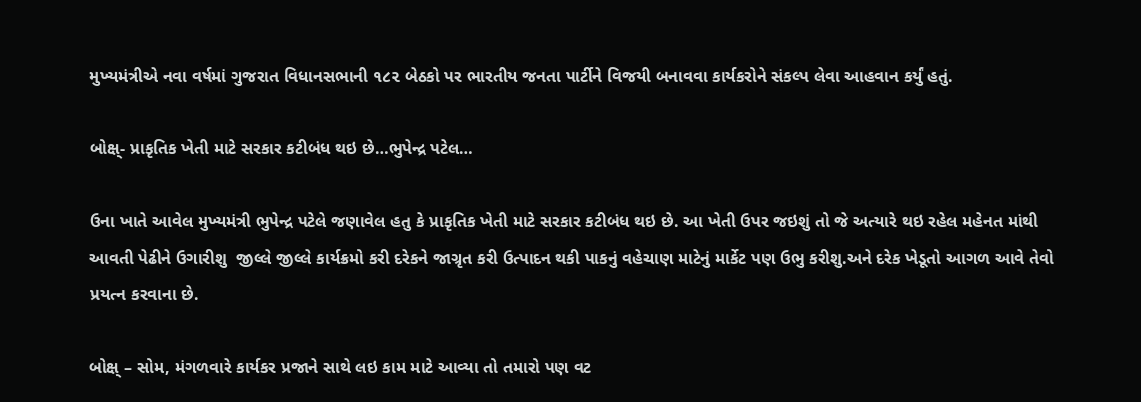મુખ્યમંત્રીએ નવા વર્ષમાં ગુજરાત વિધાનસભાની ૧૮૨ બેઠકો પર ભારતીય જનતા પાર્ટીને વિજયી બનાવવા કાર્યકરોને સંકલ્પ લેવા આહવાન કર્યું હતું.

બોક્ષ્- પ્રાકૃતિક ખેતી માટે સરકાર કટીબંધ થઇ છે…ભુપેન્દ્ર પટેલ…

ઉના ખાતે આવેલ મુખ્યમંત્રી ભુપેન્દ્ર પટેલે જણાવેલ હતુ કે પ્રાકૃતિક ખેતી માટે સરકાર કટીબંધ થઇ છે. આ ખેતી ઉપર જઇશું તો જે અત્યારે થઇ રહેલ મહેનત માંથી આવતી પેઢીને ઉગારીશુ  જીલ્લે જીલ્લે કાર્યક્રમો કરી દરેકને જાગ્રૃત કરી ઉત્પાદન થકી પાકનું વહેચાણ માટેનું માર્કેટ પણ ઉભુ કરીશુ.અને દરેક ખેડૂતો આગળ આવે તેવો પ્રયત્ન કરવાના છે.

બોક્ષ્ – સોમ, મંગળવારે કાર્યકર પ્રજાને સાથે લઇ કામ માટે આવ્યા તો તમારો પણ વટ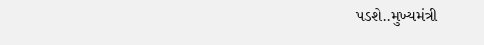પડશે..મુખ્યમંત્રી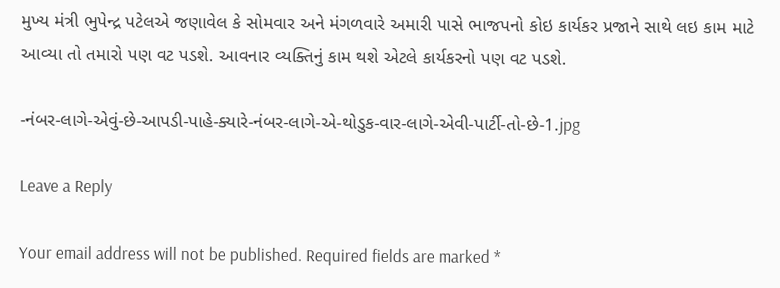મુખ્ય મંત્રી ભુપેન્દ્ર પટેલએ જણાવેલ કે સોમવાર અને મંગળવારે અમારી પાસે ભાજપનો કોઇ કાર્યકર પ્રજાને સાથે લઇ કામ માટે આવ્યા તો તમારો પણ વટ પડશે. આવનાર વ્યક્તિનું કામ થશે એટલે કાર્યકરનો પણ વટ પડશે.

-નંબર-લાગે-એવું-છે-આપડી-પાહે-ક્યારે-નંબર-લાગે-એ-થોડુક-વાર-લાગે-એવી-પાર્ટી-તો-છે-1.jpg

Leave a Reply

Your email address will not be published. Required fields are marked *